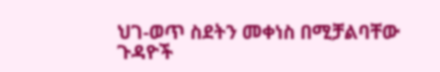ህገ-ወጥ ስደትን መቀነስ በሚቻልባቸው ጉዳዮች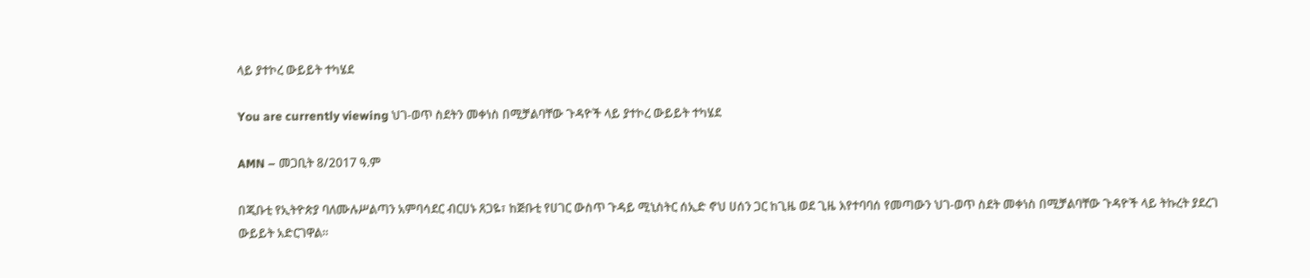ላይ ያተኮረ ውይይት ተካሄደ

You are currently viewing ህገ-ወጥ ስደትን መቀነስ በሚቻልባቸው ጉዳዮች ላይ ያተኮረ ውይይት ተካሄደ

AMN – መጋቢት 8/2017 ዓ.ም

በጂቡቲ የኢትዮጵያ ባለሙሉሥልጣን አምባሳደር ብርሀኑ ጸጋዬ፣ ከጅቡቲ የሀገር ውስጥ ጉዳይ ሚኒስትር ሰኢድ ኖህ ሀሰን ጋር ከጊዜ ወደ ጊዜ እየተባባሰ የመጣውን ህገ-ወጥ ስደት መቀነስ በሚቻልባቸው ጉዳዮች ላይ ትኩረት ያደረገ ውይይት አድርገዋል።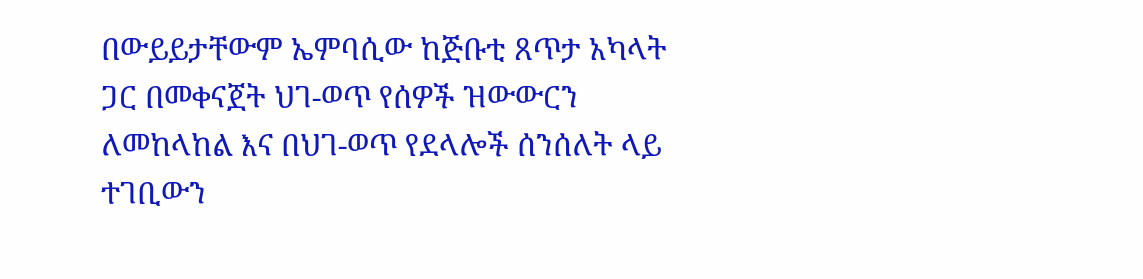በውይይታቸውም ኤምባሲው ከጅቡቲ ጸጥታ አካላት ጋር በመቀናጀት ህገ-ወጥ የሰዎች ዝውውርን ለመከላከል እና በህገ-ወጥ የደላሎች ሰንሰለት ላይ ተገቢውን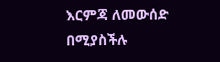እርምጃ ለመውሰድ በሚያስችሉ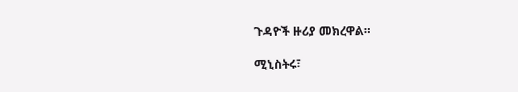ጉዳዮች ዙሪያ መክረዋል።

ሚኒስትሩ፣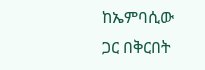ከኤምባሲው ጋር በቅርበት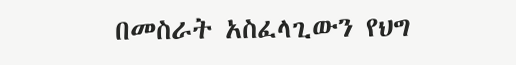በመስራት አስፈላጊውን የህግ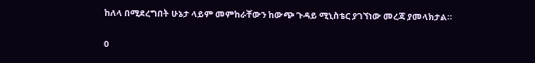ከለላ በሚደረግበት ሁኔታ ላይም መምከራቸውን ከውጭ ጉዳይ ሚኒስቴር ያገኘነው መረጃ ያመላክታል።

0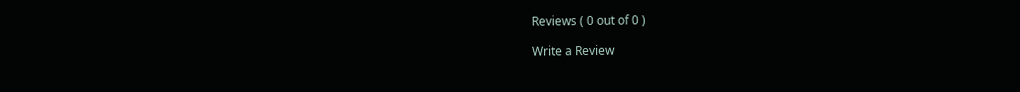Reviews ( 0 out of 0 )

Write a Review